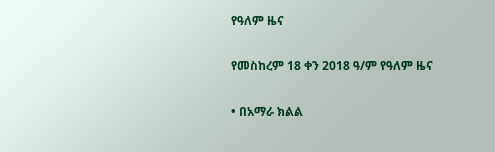የዓለም ዜና

የመስከረም 18 ቀን 2018 ዓ/ም የዓለም ዜና

• በአማራ ክልል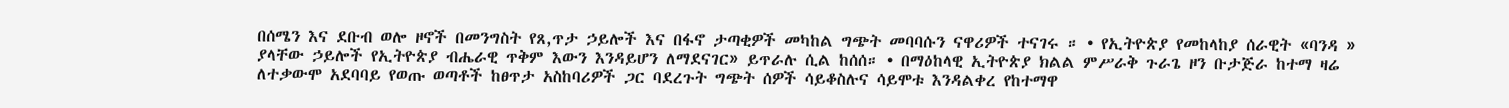በሰሜን እና ደቡብ ወሎ ዞኖች በመንግስት የጸ,ጥታ ኃይሎች እና በፋኖ ታጣቂዎች መካከል ግጭት መባባሱን ናዋሪዎች ተናገሩ ። • የኢትዮጵያ የመከላከያ ሰራዊት «ባንዳ » ያላቸው ኃይሎች የኢትዮጵያ ብሔራዊ ጥቅም እውን እንዳይሆን ለማደናገር» ይጥራሉ ሲል ከሰሰ። • በማዕከላዊ ኢትዮጵያ ክልል ምሥራቅ ጉራጌ ዞን ቡታጅራ ከተማ ዛሬ ለተቃውሞ አደባባይ የወጡ ወጣቶች ከፀጥታ አስከባሪዎች ጋር ባደረጉት ግጭት ሰዎች ሳይቆስሉና ሳይሞቱ እንዳልቀረ የከተማዋ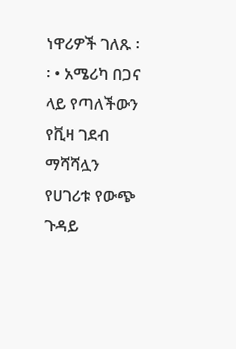ነዋሪዎች ገለጹ ፡፡ • አሜሪካ በጋና ላይ የጣለችውን የቪዛ ገደብ ማሻሻሏን የሀገሪቱ የውጭ ጉዳይ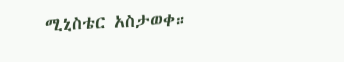ሚኒስቴር አስታወቀ።